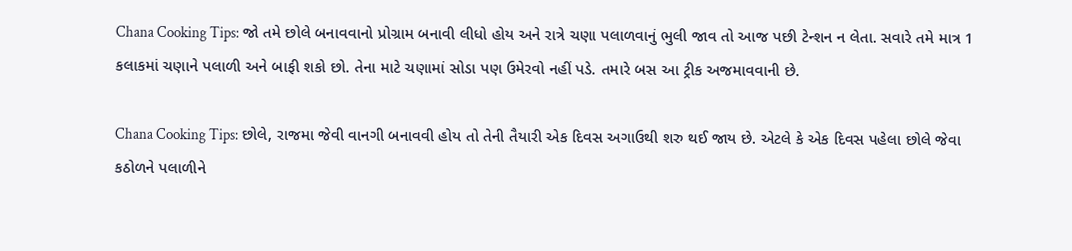Chana Cooking Tips: જો તમે છોલે બનાવવાનો પ્રોગ્રામ બનાવી લીધો હોય અને રાત્રે ચણા પલાળવાનું ભુલી જાવ તો આજ પછી ટેન્શન ન લેતા. સવારે તમે માત્ર 1 કલાકમાં ચણાને પલાળી અને બાફી શકો છો. તેના માટે ચણામાં સોડા પણ ઉમેરવો નહીં પડે. તમારે બસ આ ટ્રીક અજમાવવાની છે.

Chana Cooking Tips: છોલે, રાજમા જેવી વાનગી બનાવવી હોય તો તેની તૈયારી એક દિવસ અગાઉથી શરુ થઈ જાય છે. એટલે કે એક દિવસ પહેલા છોલે જેવા કઠોળને પલાળીને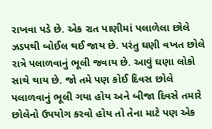રાખવા પડે છે. એક રાત પાણીમાં પલાળેલા છોલે ઝડપથી બોઈલ થઈ જાય છે. પરંતુ ઘણી વખત છોલે રાત્રે પલાળવાનું ભૂલી જવાય છે. આવું ઘણા લોકો સાથે થાય છે. જો તમે પણ કોઈ દિવસ છોલે પલાળવાનું ભૂલી ગયા હોય અને બીજા દિવસે તમારે છોલેનો ઉપયોગ કરવો હોય તો તેના માટે પણ એક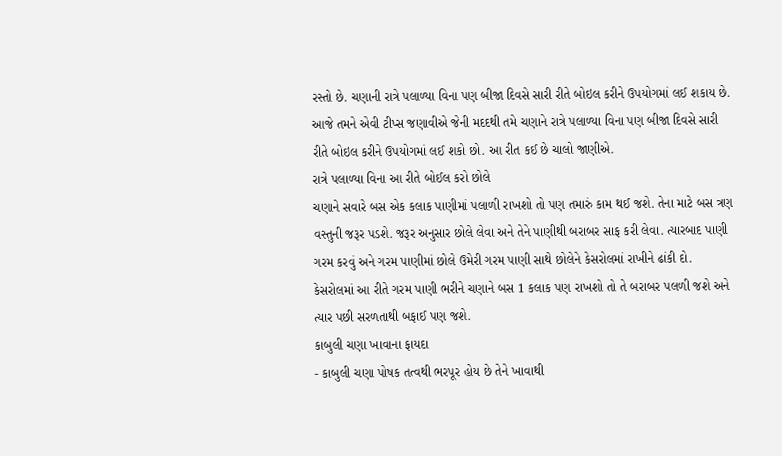રસ્તો છે. ચણાની રાત્રે પલાળ્યા વિના પણ બીજા દિવસે સારી રીતે બોઇલ કરીને ઉપયોગમાં લઈ શકાય છે.
આજે તમને એવી ટીપ્સ જણાવીએ જેની મદદથી તમે ચણાને રાત્રે પલાળ્યા વિના પણ બીજા દિવસે સારી રીતે બોઇલ કરીને ઉપયોગમાં લઈ શકો છો. આ રીત કઈ છે ચાલો જાણીએ.
રાત્રે પલાળ્યા વિના આ રીતે બોઈલ કરો છોલે
ચણાને સવારે બસ એક કલાક પાણીમાં પલાળી રાખશો તો પણ તમારું કામ થઈ જશે. તેના માટે બસ ત્રણ વસ્તુની જરૂર પડશે. જરૂર અનુસાર છોલે લેવા અને તેને પાણીથી બરાબર સાફ કરી લેવા. ત્યારબાદ પાણી ગરમ કરવું અને ગરમ પાણીમાં છોલે ઉમેરી ગરમ પાણી સાથે છોલેને કેસરોલમાં રાખીને ઢાંકી દો. કેસરોલમાં આ રીતે ગરમ પાણી ભરીને ચણાને બસ 1 કલાક પણ રાખશો તો તે બરાબર પલળી જશે અને ત્યાર પછી સરળતાથી બફાઈ પણ જશે.
કાબુલી ચણા ખાવાના ફાયદા
- કાબુલી ચણા પોષક તત્વથી ભરપૂર હોય છે તેને ખાવાથી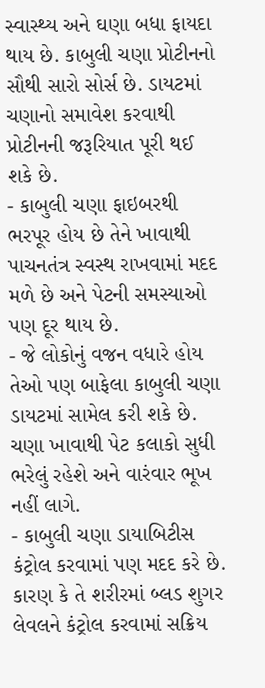સ્વાસ્થ્ય અને ઘણા બધા ફાયદા થાય છે. કાબુલી ચણા પ્રોટીનનો સૌથી સારો સોર્સ છે. ડાયટમાં ચણાનો સમાવેશ કરવાથી પ્રોટીનની જરૂરિયાત પૂરી થઈ શકે છે.
- કાબુલી ચણા ફાઇબરથી ભરપૂર હોય છે તેને ખાવાથી પાચનતંત્ર સ્વસ્થ રાખવામાં મદદ મળે છે અને પેટની સમસ્યાઓ પણ દૂર થાય છે.
- જે લોકોનું વજન વધારે હોય તેઓ પણ બાફેલા કાબુલી ચણા ડાયટમાં સામેલ કરી શકે છે. ચણા ખાવાથી પેટ કલાકો સુધી ભરેલું રહેશે અને વારંવાર ભૂખ નહીં લાગે.
- કાબુલી ચણા ડાયાબિટીસ કંટ્રોલ કરવામાં પણ મદદ કરે છે. કારણ કે તે શરીરમાં બ્લડ શુગર લેવલને કંટ્રોલ કરવામાં સક્રિય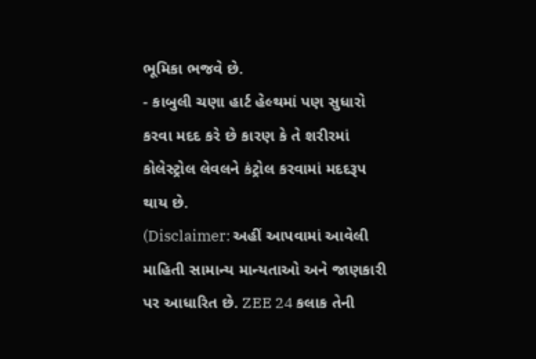ભૂમિકા ભજવે છે.
- કાબુલી ચણા હાર્ટ હેલ્થમાં પણ સુધારો કરવા મદદ કરે છે કારણ કે તે શરીરમાં કોલેસ્ટ્રોલ લેવલને કંટ્રોલ કરવામાં મદદરૂપ થાય છે.
(Disclaimer: અહીં આપવામાં આવેલી માહિતી સામાન્ય માન્યતાઓ અને જાણકારી પર આધારિત છે. ZEE 24 કલાક તેની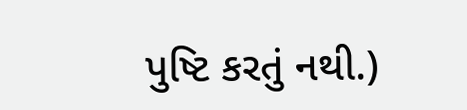પુષ્ટિ કરતું નથી.)